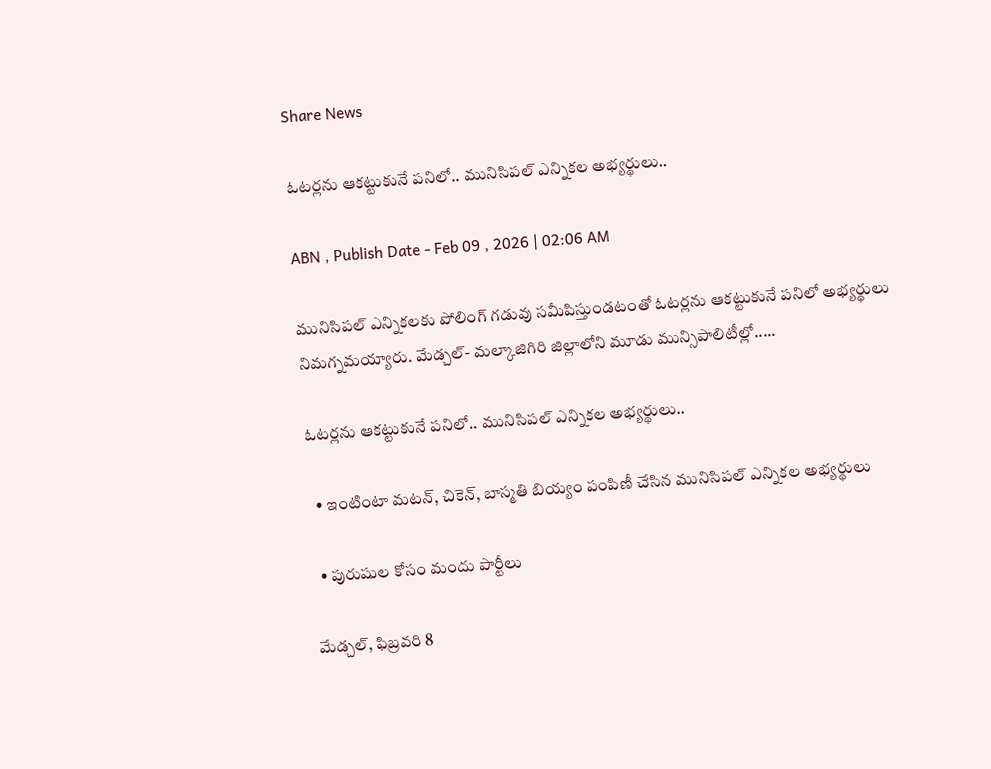Share News

ఓటర్లను ఆకట్టుకునే పనిలో.. మునిసిపల్‌ ఎన్నికల అభ్యర్థులు..

ABN , Publish Date - Feb 09 , 2026 | 02:06 AM

మునిసిపల్‌ ఎన్నికలకు పోలింగ్‌ గడువు సమీపిస్తుండటంతో ఓటర్లను ఆకట్టుకునే పనిలో అభ్యర్థులు నిమగ్నమయ్యారు. మేడ్చల్‌- మల్కాజిగిరి జిల్లాలోని మూడు మున్సిపాలిటీల్లో.....

ఓటర్లను ఆకట్టుకునే పనిలో.. మునిసిపల్‌ ఎన్నికల అభ్యర్థులు..

  • ఇంటింటా మటన్‌, చికెన్‌, బాస్మతి బియ్యం పంపిణీ చేసిన మునిసిపల్‌ ఎన్నికల అభ్యర్థులు

  • పురుషుల కోసం మందు పార్టీలు

మేడ్చల్‌, ఫిబ్రవరి 8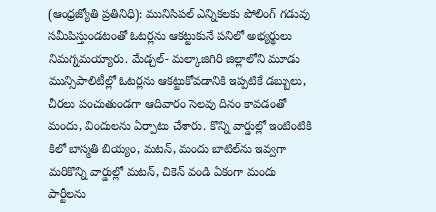(ఆంధ్రజ్యోతి ప్రతినిధి): మునిసిపల్‌ ఎన్నికలకు పోలింగ్‌ గడువు సమీపిస్తుండటంతో ఓటర్లను ఆకట్టుకునే పనిలో అభ్యర్థులు నిమగ్నమయ్యారు. మేడ్చల్‌- మల్కాజిగిరి జిల్లాలోని మూడు మున్సిపాలిటీల్లో ఓటర్లను ఆకట్టుకోవడానికి ఇప్పటికే డబ్బులు, చీరలు పంచుతుండగా ఆదివారం సెలవు దినం కావడంతో మందు, విందులను ఏర్పాటు చేశారు. కొన్ని వార్డుల్లో ఇంటింటికి కిలో బాస్మతి బియ్యం, మటన్‌, మందు బాటిల్‌ను ఇవ్వగా మరికొన్ని వార్డుల్లో మటన్‌, చికెన్‌ వండి ఏకంగా మందు పార్టీలను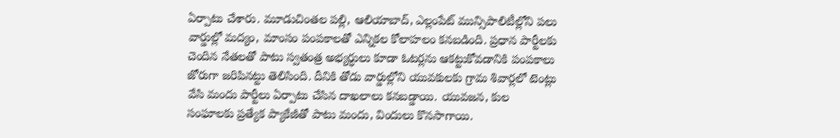ఏర్పాటు చేశారు. మూడుచింతల పల్లి, ఆలియాబాద్‌, ఎల్లంపేట్‌ మున్సిపాలిటీల్లోని పలు వార్డుల్లో మద్యం, మాంసం పంపకాలతో ఎన్నికల కోలాహలం కనబడింది. ప్రధాన పార్టీలకు చెందిన నేతలతో పాటు స్వతంత్ర అభ్యర్ధులు కూడా ఓటర్లను ఆకట్టుకోవడానికి పంపకాలు జోరుగా జరిపినట్టు తెలిసింది. దీనికి తోడు వార్డుల్లోని యువకులకు గ్రామ శివార్లలో టెంట్లు వేసి మందు పార్టీలు ఏర్పాటు చేసిన దాఖలాలు కనబడ్డాయి. యువజన, కుల సంఘాలకు ప్రత్యేక ప్యాకేజీతో పాటు మందు, విందులు కొనసాగాయి.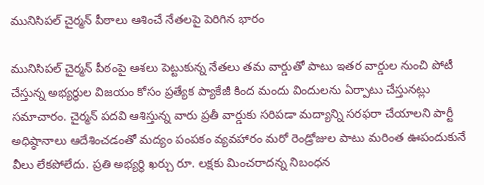మునిసిపల్‌ చైర్మన్‌ పీఠాలు ఆశించే నేతలపై పెరిగిన భారం

మునిసిపల్‌ చైర్మన్‌ పీఠంపై ఆశలు పెట్టుకున్న నేతలు తమ వార్డుతో పాటు ఇతర వార్డుల నుంచి పోటీ చేస్తున్న అభ్యర్ధుల విజయం కోసం ప్రత్యేక ప్యాకేజీ కింద మందు విందులను ఏర్పాటు చేస్తునట్లు సమాచారం. చైర్మన్‌ పదవి ఆశిస్తున్న వారు ప్రతీ వార్డుకు సరిపడా మద్యాన్ని సరఫరా చేయాలని పార్టీ అధిష్ఠానాలు ఆదేశించడంతో మద్యం పంపకం వ్యవహారం మరో రెండ్రోజుల పాటు మరింత ఊపందుకునే వీలు లేకపోలేదు. ప్రతి అభ్యర్థి ఖర్చు రూ. లక్షకు మించరాదన్న నిబంధన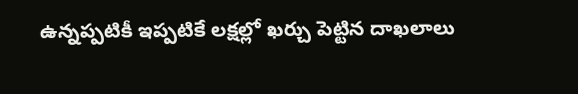ఉన్నప్పటికీ ఇప్పటికే లక్షల్లో ఖర్చు పెట్టిన దాఖలాలు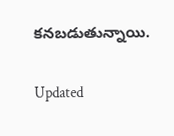కనబడుతున్నాయి.

Updated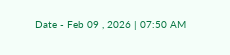Date - Feb 09 , 2026 | 07:50 AM